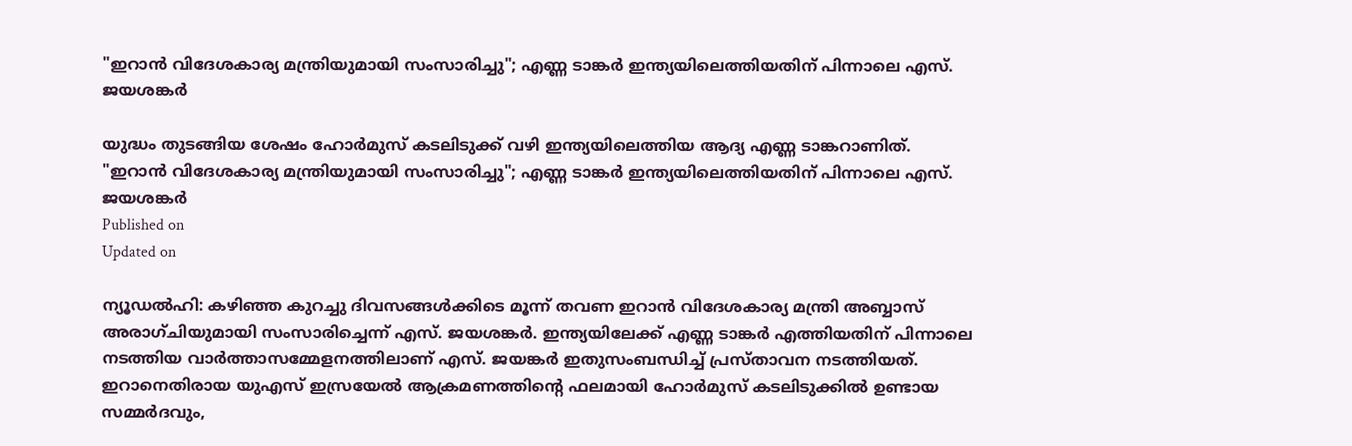"ഇറാന്‍ വിദേശകാര്യ മന്ത്രിയുമായി സംസാരിച്ചു"; എണ്ണ ടാങ്കര്‍ ഇന്ത്യയിലെത്തിയതിന് പിന്നാലെ എസ്. ജയശങ്കര്‍

യുദ്ധം തുടങ്ങിയ ശേഷം ഹോര്‍മുസ് കടലിടുക്ക് വഴി ഇന്ത്യയിലെത്തിയ ആദ്യ എണ്ണ ടാങ്കറാണിത്.
"ഇറാന്‍ വിദേശകാര്യ മന്ത്രിയുമായി സംസാരിച്ചു"; എണ്ണ ടാങ്കര്‍ ഇന്ത്യയിലെത്തിയതിന് പിന്നാലെ എസ്. ജയശങ്കര്‍
Published on
Updated on

ന്യൂഡല്‍ഹി: കഴിഞ്ഞ കുറച്ചു ദിവസങ്ങള്‍ക്കിടെ മൂന്ന് തവണ ഇറാന്‍ വിദേശകാര്യ മന്ത്രി അബ്ബാസ് അരാഗ്ചിയുമായി സംസാരിച്ചെന്ന് എസ്. ജയശങ്കര്‍. ഇന്ത്യയിലേക്ക് എണ്ണ ടാങ്കർ എത്തിയതിന് പിന്നാലെ നടത്തിയ വാര്‍ത്താസമ്മേളനത്തിലാണ് എസ്. ജയങ്കര്‍ ഇതുസംബന്ധിച്ച് പ്രസ്താവന നടത്തിയത്. ഇറാനെതിരായ യുഎസ് ഇസ്രയേല്‍ ആക്രമണത്തിന്റെ ഫലമായി ഹോര്‍മുസ് കടലിടുക്കില്‍ ഉണ്ടായ സമ്മര്‍ദവും,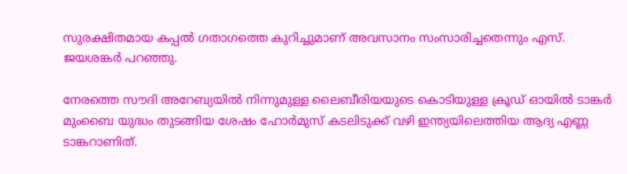സുരക്ഷിതമായ കപ്പല്‍ ഗതാഗത്തെ കുറിച്ചുമാണ് അവസാനം സംസാരിച്ചതെന്നും എസ്. ജയശങ്കര്‍ പറഞ്ഞു.

നേരത്തെ സൗദി അറേബ്യയില്‍ നിന്നുമുള്ള ലൈബീരിയയുടെ കൊടിയുള്ള ക്രൂഡ് ഓയില്‍ ടാങ്കര്‍ മുംബൈ യുദ്ധം തുടങ്ങിയ ശേഷം ഹോര്‍മുസ് കടലിടുക്ക് വഴി ഇന്ത്യയിലെത്തിയ ആദ്യ എണ്ണ ടാങ്കറാണിത്.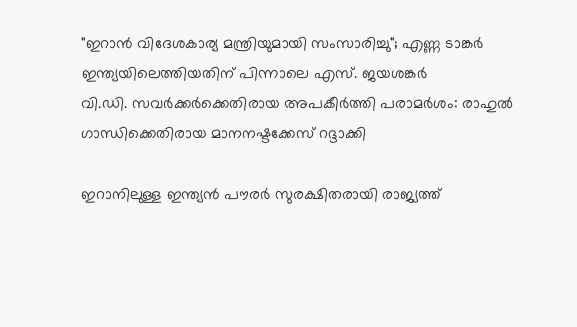"ഇറാന്‍ വിദേശകാര്യ മന്ത്രിയുമായി സംസാരിച്ചു"; എണ്ണ ടാങ്കര്‍ ഇന്ത്യയിലെത്തിയതിന് പിന്നാലെ എസ്. ജയശങ്കര്‍
വി.ഡി. സവര്‍ക്കര്‍ക്കെതിരായ അപകീര്‍ത്തി പരാമര്‍ശം: രാഹുല്‍ ഗാന്ധിക്കെതിരായ മാനനഷ്ടക്കേസ് റദ്ദാക്കി

ഇറാനിലുള്ള ഇന്ത്യന്‍ പൗരര്‍ സുരക്ഷിതരായി രാജ്യത്ത്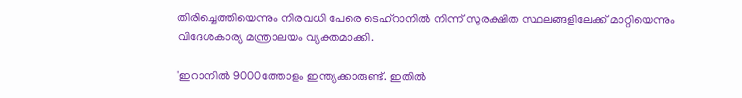തിരിച്ചെത്തിയെന്നും നിരവധി പേരെ ടെഹ്‌റാനില്‍ നിന്ന് സുരക്ഷിത സ്ഥലങ്ങളിലേക്ക് മാറ്റിയെന്നും വിദേശകാര്യ മന്ത്രാലയം വ്യക്തമാക്കി.

'ഇറാനില്‍ 9000ത്തോളം ഇന്ത്യക്കാരുണ്ട്. ഇതില്‍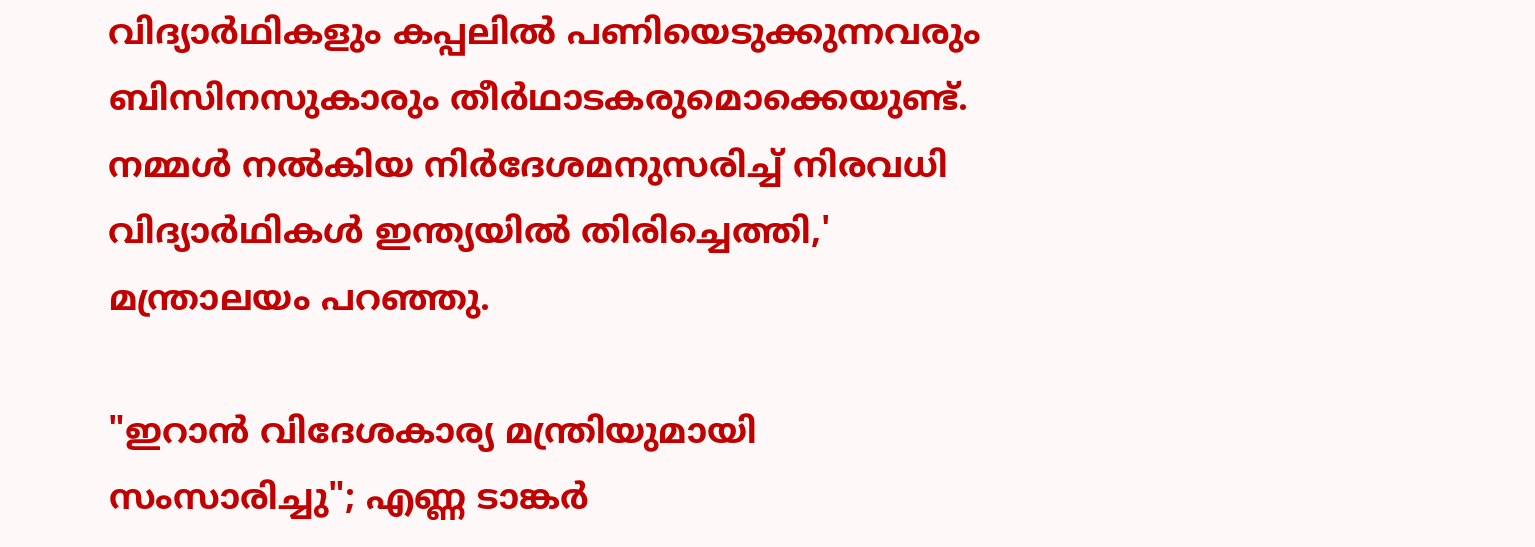വിദ്യാര്‍ഥികളും കപ്പലില്‍ പണിയെടുക്കുന്നവരും ബിസിനസുകാരും തീര്‍ഥാടകരുമൊക്കെയുണ്ട്. നമ്മള്‍ നല്‍കിയ നിര്‍ദേശമനുസരിച്ച് നിരവധി വിദ്യാര്‍ഥികള്‍ ഇന്ത്യയില്‍ തിരിച്ചെത്തി,' മന്ത്രാലയം പറഞ്ഞു.

"ഇറാന്‍ വിദേശകാര്യ മന്ത്രിയുമായി സംസാരിച്ചു"; എണ്ണ ടാങ്കര്‍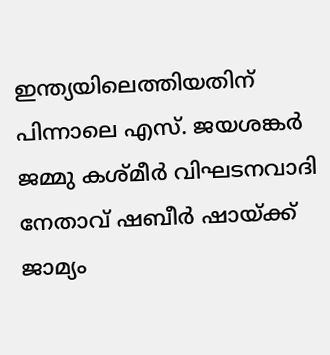ഇന്ത്യയിലെത്തിയതിന് പിന്നാലെ എസ്. ജയശങ്കര്‍
ജമ്മു കശ്മീർ വിഘടനവാദി നേതാവ് ഷബീർ ഷായ്ക്ക് ജാമ്യം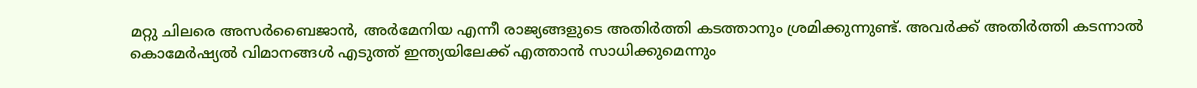മറ്റു ചിലരെ അസര്‍ബൈജാന്‍, അര്‍മേനിയ എന്നീ രാജ്യങ്ങളുടെ അതിര്‍ത്തി കടത്താനും ശ്രമിക്കുന്നുണ്ട്. അവര്‍ക്ക് അതിര്‍ത്തി കടന്നാല്‍ കൊമേര്‍ഷ്യല്‍ വിമാനങ്ങള്‍ എടുത്ത് ഇന്ത്യയിലേക്ക് എത്താന്‍ സാധിക്കുമെന്നും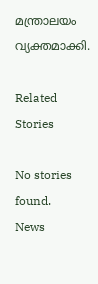മന്ത്രാലയം വ്യക്തമാക്കി.

Related Stories

No stories found.
News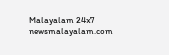Malayalam 24x7
newsmalayalam.com